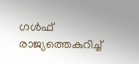ഗൾഫ് രാജ്യത്തെകുറിച്ച്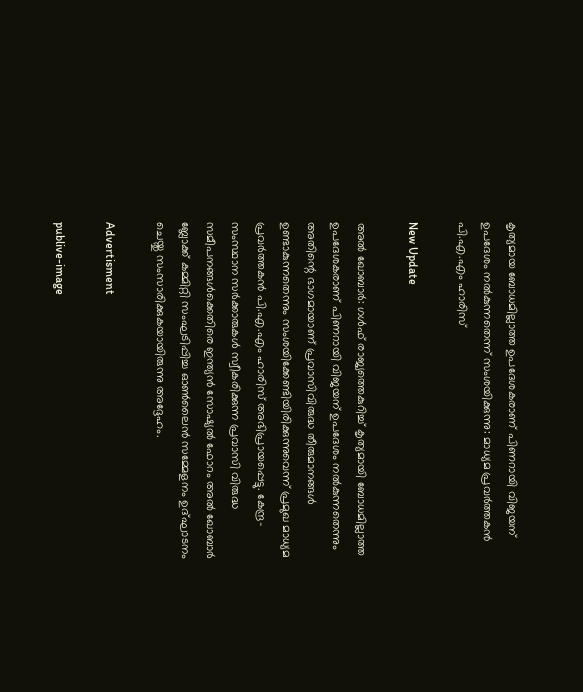കൃത്യമായ ബോധമില്ലാത്ത ഉപദേശകരാണ് പിണറായി വിജയന് ഉപദേശം നൽകുന്നതെന്ന് സംശയിക്കുന്നു: മാധ്യമ പ്രവർത്തകൻ പി.എ.എം ഹാരിസ്

New Update

അൽ ഖോബാർ: ഗൾഫ് രാജ്യത്തെകുറിച്ച് കൃത്യമായി ബോധമില്ലാത്ത ഉപദേശകരാണ് പിണറായി വിജയന് ഉപദേശം നൽകുന്നതെന്നും അതിന്റെ ഭാഗമായാണ് പ്രവാസിവിരുദ്ധ തീരുമാനങ്ങൾ ഉണ്ടാകുന്നതെന്നും സംശയിക്കേണ്ടിയിരിക്കുന്നുവെന്ന് പ്രമുഖ മാധ്യമ പ്രവർത്തകൻ പി.എ.എം ഹാരിസ് അഭിപ്രായപ്പെട്ടു. കേന്ദ്ര- സംസ്ഥാന സർക്കാരുകൾ സ്വീകരിക്കുന്ന പ്രവാസി വിരുദ്ധ സമീപനങ്ങൾക്കെതിരെ ഇന്ത്യൻ സോഷ്യൽ ഫോറം അൽ ഖോബാർ ബ്ലോക്ക് കമ്മിറ്റി സംഘടിപ്പിച്ച ഓൺലൈൻ സമ്മേളനം ഉദ്ഘാടനം ചെയ്തു സംസാരിക്കുകയായിരുന്നു അദ്ദേഹം.

Advertisment

publive-image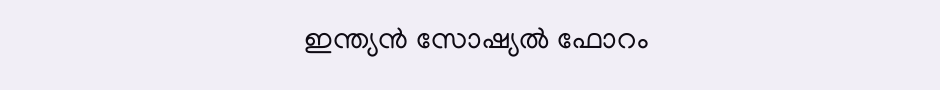ഇന്ത്യൻ സോഷ്യൽ ഫോറം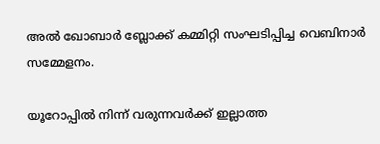അൽ ഖോബാർ ബ്ലോക്ക് കമ്മിറ്റി സംഘടിപ്പിച്ച വെബിനാർ സമ്മേളനം.

യൂറോപ്പിൽ നിന്ന് വരുന്നവർക്ക് ഇല്ലാത്ത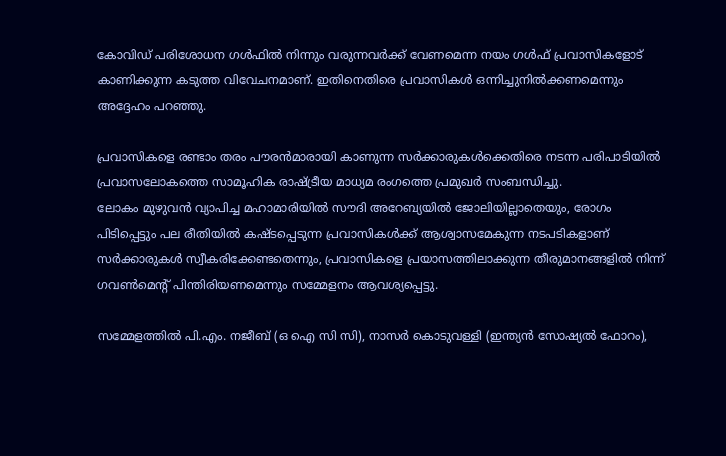കോവിഡ് പരിശോധന ഗൾഫിൽ നിന്നും വരുന്നവർക്ക് വേണമെന്ന നയം ഗൾഫ് പ്രവാസികളോട് കാണിക്കുന്ന കടുത്ത വിവേചനമാണ്. ഇതിനെതിരെ പ്രവാസികൾ ഒന്നിച്ചുനിൽക്കണമെന്നും അദ്ദേഹം പറഞ്ഞു.

പ്രവാസികളെ രണ്ടാം തരം പൗരൻമാരായി കാണുന്ന സർക്കാരുകൾക്കെതിരെ നടന്ന പരിപാടിയിൽ പ്രവാസലോകത്തെ സാമൂഹിക രാഷ്ട്രീയ മാധ്യമ രംഗത്തെ പ്രമുഖർ സംബന്ധിച്ചു.
ലോകം മുഴുവൻ വ്യാപിച്ച മഹാമാരിയിൽ സൗദി അറേബ്യയിൽ ജോലിയില്ലാതെയും, രോഗം പിടിപ്പെട്ടും പല രീതിയിൽ കഷ്ടപ്പെടുന്ന പ്രവാസികൾക്ക് ആശ്വാസമേകുന്ന നടപടികളാണ് സർക്കാരുകൾ സ്വീകരിക്കേണ്ടതെന്നും, പ്രവാസികളെ പ്രയാസത്തിലാക്കുന്ന തീരുമാനങ്ങളിൽ നിന്ന് ഗവൺമെന്റ് പിന്തിരിയണമെന്നും സമ്മേളനം ആവശ്യപ്പെട്ടു.

സമ്മേളത്തിൽ പി.എം. നജീബ് (ഒ ഐ സി സി), നാസർ കൊടുവള്ളി (ഇന്ത്യൻ സോഷ്യൽ ഫോറം),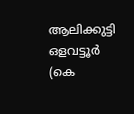ആലിക്കുട്ടി ഒളവട്ടൂർ (കെ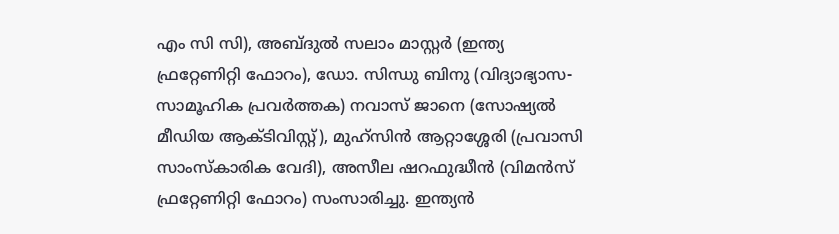എം സി സി), അബ്ദുൽ സലാം മാസ്റ്റർ (ഇന്ത്യ ഫ്രറ്റേണിറ്റി ഫോറം), ഡോ. സിന്ധു ബിനു (വിദ്യാഭ്യാസ-സാമൂഹിക പ്രവർത്തക) നവാസ് ജാനെ (സോഷ്യൽ മീഡിയ ആക്ടിവിസ്റ്റ്), മുഹ്സിൻ ആറ്റാശ്ശേരി (പ്രവാസി സാംസ്കാരിക വേദി), അസീല ഷറഫുദ്ധീൻ (വിമൻസ് ഫ്രറ്റേണിറ്റി ഫോറം) സംസാരിച്ചു. ഇന്ത്യൻ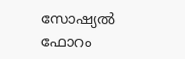സോഷ്യൽ ഫോറം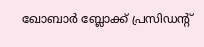ഖോബാർ ബ്ലോക്ക് പ്രസിഡന്റ്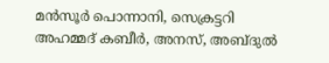മൻസൂർ പൊന്നാനി, സെക്രട്ടറി അഹമ്മദ് കബീർ, അനസ്, അബ്ദുൽ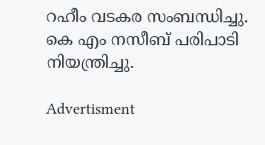റഹീം വടകര സംബന്ധിച്ചു. കെ എം നസീബ് പരിപാടി നിയന്ത്രിച്ചു.

Advertisment